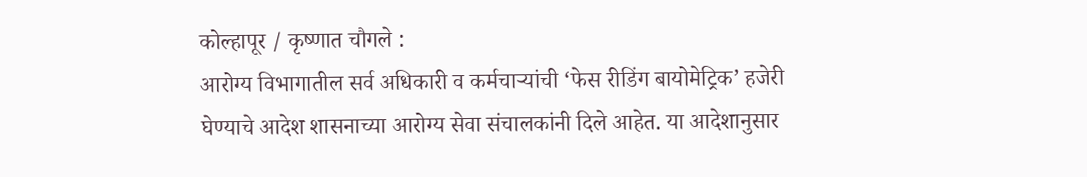कोल्हापूर / कृष्णात चौगले :
आरोग्य विभागातील सर्व अधिकारी व कर्मचाऱ्यांची ‘फेस रीडिंग बायोमेट्रिक’ हजेरी घेण्याचे आदेश शासनाच्या आरोग्य सेवा संचालकांनी दिले आहेत. या आदेशानुसार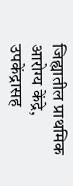जिह्यातील प्राथमिक आरोग्य केंद्रे, उपकेंद्रासह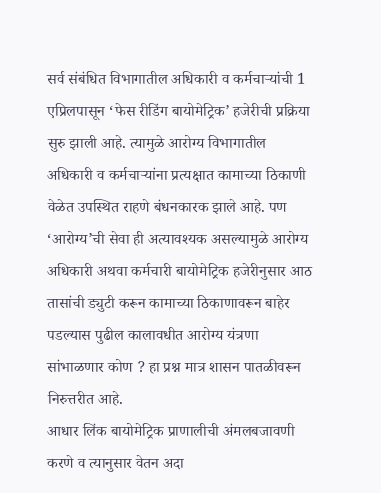सर्व संबंधित विभागातील अधिकारी व कर्मचाऱ्यांची 1 एप्रिलपासून ‘फेस रीडिंग बायोमेट्रिक’ हजेरीची प्रक्रिया सुरु झाली आहे. त्यामुळे आरोग्य विभागातील अधिकारी व कर्मचाऱ्यांना प्रत्यक्षात कामाच्या ठिकाणी वेळेत उपस्थित राहणे बंधनकारक झाले आहे. पण ‘आरोग्य’ची सेवा ही अत्यावश्यक असल्यामुळे आरोग्य अधिकारी अथवा कर्मचारी बायोमेट्रिक हजेरीनुसार आठ तासांची ड्युटी करून कामाच्या ठिकाणावरून बाहेर पडल्यास पुढील कालावधीत आरोग्य यंत्रणा सांभाळणार कोण ? हा प्रश्न मात्र शासन पातळीवरून निरुत्तरीत आहे.
आधार लिंक बायोमेट्रिक प्राणालीची अंमलबजावणी करणे व त्यानुसार वेतन अदा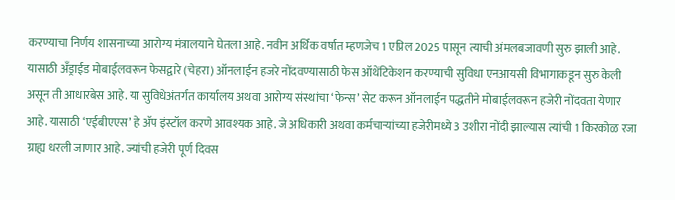करण्याचा निर्णय शासनाच्या आरोग्य मंत्रालयाने घेतला आहे. नवीन अर्थिक वर्षात म्हणजेच 1 एप्रिल 2025 पासून त्याची अंमलबजावणी सुरु झाली आहे. यासाठी अँड्राईड मोबाईलवरून फेसद्वारे (चेहरा) ऑनलाईन हजरे नोंदवण्यासाठी फेस ऑथेंटिकेशन करण्याची सुविधा एनआयसी विभागाकडून सुरु केली असून ती आधारबेस आहे. या सुविधेअंतर्गत कार्यालय अथवा आरोग्य संस्थांचा ‘फेन्स’ सेट करून ऑनलाईन पद्धतीने मोबाईलवरून हजेरी नोंदवता येणार आहे. यासाठी ‘एईबीएएस’ हे ॲप इंस्टॉल करणे आवश्यक आहे. जे अधिकारी अथवा कर्मचाऱ्यांच्या हजेरीमध्ये 3 उशीरा नोंदी झाल्यास त्यांची 1 किरकोळ रजा ग्राह्य धरली जाणार आहे. ज्यांची हजेरी पूर्ण दिवस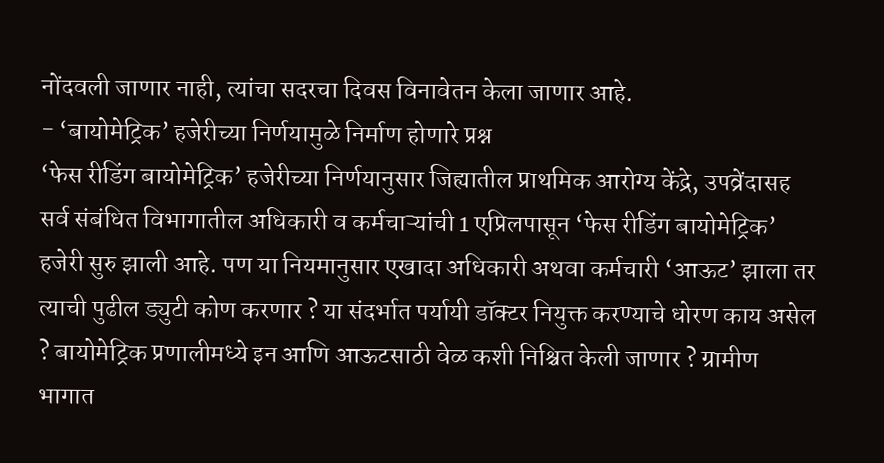नोंदवली जाणार नाही, त्यांचा सदरचा दिवस विनावेतन केला जाणार आहे.
- ‘बायोमेट्रिक’ हजेरीच्या निर्णयामुळे निर्माण होणारे प्रश्न
‘फेस रीडिंग बायोमेट्रिक’ हजेरीच्या निर्णयानुसार जिह्यातील प्राथमिक आरोग्य केंद्रे, उपव्रेंदासह सर्व संबंधित विभागातील अधिकारी व कर्मचाऱ्यांची 1 एप्रिलपासून ‘फेस रीडिंग बायोमेट्रिक’ हजेरी सुरु झाली आहे. पण या नियमानुसार एखादा अधिकारी अथवा कर्मचारी ‘आऊट’ झाला तर त्याची पुढील ड्युटी कोण करणार ? या संदर्भात पर्यायी डॉक्टर नियुक्त करण्याचे धोरण काय असेल ? बायोमेट्रिक प्रणालीमध्ये इन आणि आऊटसाठी वेळ कशी निश्चित केली जाणार ? ग्रामीण भागात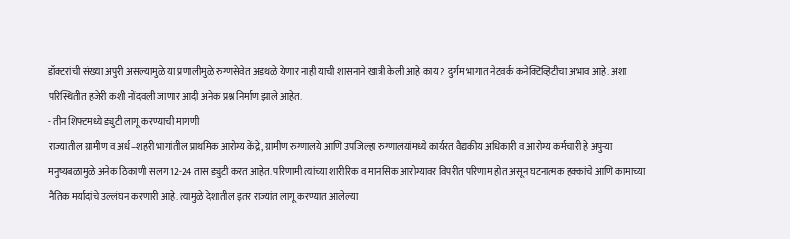डॉक्टरांची संख्या अपुरी असल्यामुळे या प्रणालीमुळे रुग्णसेवेत अडथळे येणार नाही याची शासनाने खात्री केली आहे काय ? दुर्गम भागात नेटवर्क कनेक्टिव्हिटीचा अभाव आहे. अशा परिस्थितीत हजेरी कशी नोंदवली जाणार आदी अनेक प्रश्न निर्माण झाले आहेत.
- तीन शिफ्टमध्ये ड्युटी लागू करण्याची मागणी
राज्यातील ग्रामीण व अर्ध–शहरी भागांतील प्राथमिक आरोग्य केंद्रे, ग्रामीण रुग्णालये आणि उपजिल्हा रुग्णालयांमध्ये कार्यरत वैद्यकीय अधिकारी व आरोग्य कर्मचारी हे अपुऱ्या मनुष्यबळामुळे अनेक ठिकाणी सलग 12-24 तास ड्युटी करत आहेत. परिणामी त्यांच्या शारीरिक व मानसिक आरोग्यावर विपरीत परिणाम होत असून घटनात्मक हक्कांचे आणि कामाच्या नैतिक मर्यादांचे उल्लंघन करणारी आहे. त्यामुळे देशातील इतर राज्यांत लागू करण्यात आलेल्या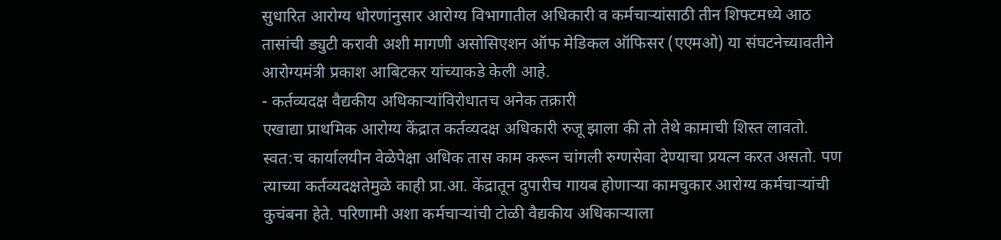सुधारित आरोग्य धोरणांनुसार आरोग्य विभागातील अधिकारी व कर्मचाऱ्यांसाठी तीन शिफ्टमध्ये आठ तासांची ड्युटी करावी अशी मागणी असोसिएशन ऑफ मेडिकल ऑफिसर (एएमओ) या संघटनेच्यावतीने आरोग्यमंत्री प्रकाश आबिटकर यांच्याकडे केली आहे.
- कर्तव्यदक्ष वैद्यकीय अधिकाऱ्यांविरोधातच अनेक तक्रारी
एखाद्या प्राथमिक आरोग्य केंद्रात कर्तव्यदक्ष अधिकारी रुजू झाला की तो तेथे कामाची शिस्त लावतो. स्वत:च कार्यालयीन वेळेपेक्षा अधिक तास काम करून चांगली रुग्णसेवा देण्याचा प्रयत्न करत असतो. पण त्याच्या कर्तव्यदक्षतेमुळे काही प्रा.आ. केंद्रातून दुपारीच गायब होणाऱ्या कामचुकार आरोग्य कर्मचाऱ्यांची कुचंबना हेते. परिणामी अशा कर्मचाऱ्यांची टोळी वैद्यकीय अधिकाऱ्याला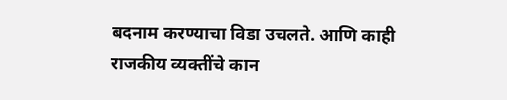बदनाम करण्याचा विडा उचलते. आणि काही राजकीय व्यक्तींचे कान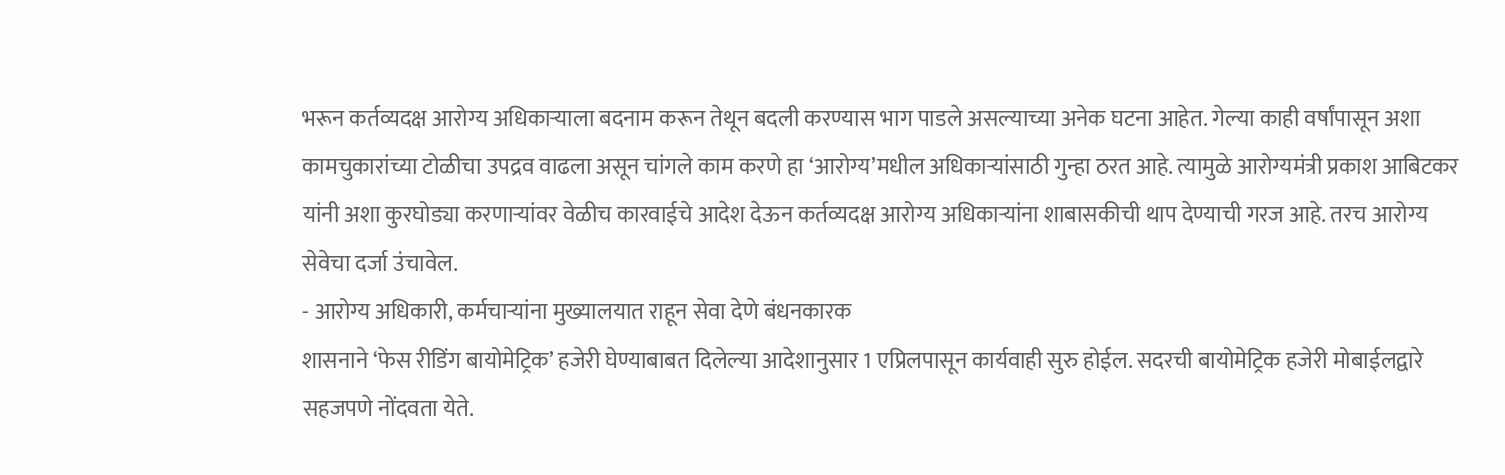भरून कर्तव्यदक्ष आरोग्य अधिकाऱ्याला बदनाम करून तेथून बदली करण्यास भाग पाडले असल्याच्या अनेक घटना आहेत. गेल्या काही वर्षांपासून अशा कामचुकारांच्या टोळीचा उपद्रव वाढला असून चांगले काम करणे हा ‘आरोग्य’मधील अधिकाऱ्यांसाठी गुन्हा ठरत आहे. त्यामुळे आरोग्यमंत्री प्रकाश आबिटकर यांनी अशा कुरघोड्या करणाऱ्यांवर वेळीच कारवाईचे आदेश देऊन कर्तव्यदक्ष आरोग्य अधिकाऱ्यांना शाबासकीची थाप देण्याची गरज आहे. तरच आरोग्य सेवेचा दर्जा उंचावेल.
- आरोग्य अधिकारी, कर्मचाऱ्यांना मुख्यालयात राहून सेवा देणे बंधनकारक
शासनाने ‘फेस रीडिंग बायोमेट्रिक’ हजेरी घेण्याबाबत दिलेल्या आदेशानुसार 1 एप्रिलपासून कार्यवाही सुरु होईल. सदरची बायोमेट्रिक हजेरी मोबाईलद्वारे सहजपणे नोंदवता येते.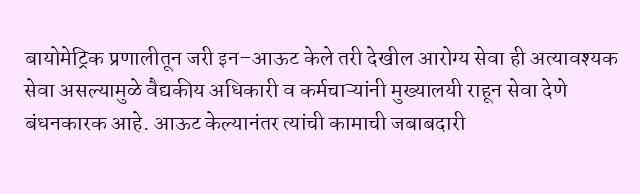बायोमेट्रिक प्रणालीतून जरी इन–आऊट केले तरी देखील आरोग्य सेवा ही अत्यावश्यक सेवा असल्यामुळे वैद्यकीय अधिकारी व कर्मचाऱ्यांनी मुख्यालयी राहून सेवा देणे बंधनकारक आहे. आऊट केल्यानंतर त्यांची कामाची जबाबदारी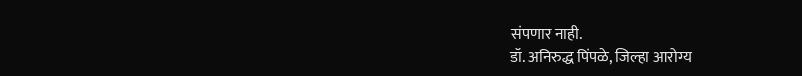संपणार नाही.
डॉ. अनिरुद्ध पिंपळे, जिल्हा आरोग्य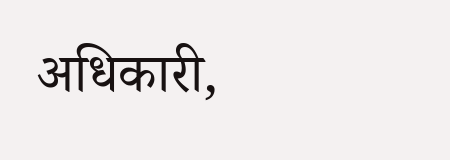अधिकारी,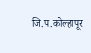जि.प.कोल्हापूर